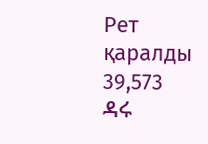Рет қаралды 39,573
ዳሩ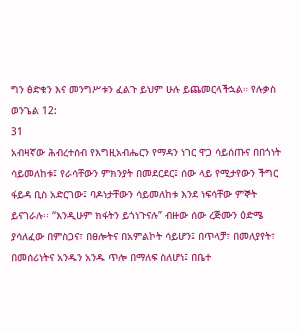ግን ፅድቁን እና መንግሥቱን ፈልጉ ይህም ሁሉ ይጨመርላችኋል። የሉቃስ ወንጌል 12:
31
አብዛኛው ሕብረተሰብ የእግዚአብሔርን የማዳን ነገር ዋጋ ሳይሰጡና በበጎነት ሳይመለከቱ፤ የራሳቸውን ምክንያት በመደርደር፤ ሰው ላይ የሚታየውን ችግር ፋይዳ ቢስ አድርገው፤ ባዶነታቸውን ሳይመለከቱ እንደ ነፍሳቸው ምኞት ይናገራሉ፡፡ “እንዲሁም ክፋትን ይጎነጉናሉ” ብዙው ሰው ረጅሙን ዕድሜ ያሳለፈው በምስጋና፣ በፀሎትና በአምልኮት ሳይሆን፤ በጥላቻ፣ በመለያየት፣ በመሰሪነትና አንዱን አንዱ ጥሎ በማለፍ ስለሆነ፤ በቤተ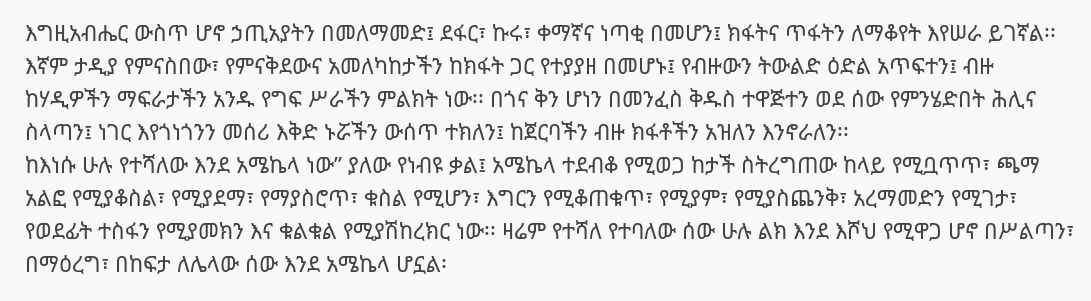እግዚአብሔር ውስጥ ሆኖ ኃጢአያትን በመለማመድ፤ ደፋር፣ ኩሩ፣ ቀማኛና ነጣቂ በመሆን፤ ክፋትና ጥፋትን ለማቆየት እየሠራ ይገኛል፡፡
እኛም ታዲያ የምናስበው፣ የምናቅደውና አመለካከታችን ከክፋት ጋር የተያያዘ በመሆኑ፤ የብዙውን ትውልድ ዕድል አጥፍተን፤ ብዙ ከሃዲዎችን ማፍራታችን አንዱ የግፍ ሥራችን ምልክት ነው፡፡ በጎና ቅን ሆነን በመንፈስ ቅዱስ ተዋጅተን ወደ ሰው የምንሄድበት ሕሊና ስላጣን፤ ነገር እየጎነጎንን መሰሪ እቅድ ኑሯችን ውሰጥ ተክለን፤ ከጀርባችን ብዙ ክፋቶችን አዝለን እንኖራለን፡፡
ከእነሱ ሁሉ የተሻለው እንደ አሜኬላ ነው” ያለው የነብዩ ቃል፤ አሜኬላ ተደብቆ የሚወጋ ከታች ስትረግጠው ከላይ የሚቧጥጥ፣ ጫማ አልፎ የሚያቆስል፣ የሚያደማ፣ የማያስሮጥ፣ ቁስል የሚሆን፣ እግርን የሚቆጠቁጥ፣ የሚያም፣ የሚያስጨንቅ፣ አረማመድን የሚገታ፣ የወደፊት ተስፋን የሚያመክን እና ቁልቁል የሚያሽከረክር ነው፡፡ ዛሬም የተሻለ የተባለው ሰው ሁሉ ልክ እንደ እሾህ የሚዋጋ ሆኖ በሥልጣን፣ በማዕረግ፣ በከፍታ ለሌላው ሰው እንደ አሜኬላ ሆኗል፡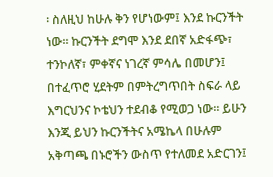፡ ስለዚህ ከሁሉ ቅን የሆነውም፤ እንደ ኩርንችት ነው፡፡ ኩርንችት ደግሞ እንደ ደበኛ አድፋጭ፣ ተንኮለኛ፣ ምቀኛና ነገረኛ ምሳሌ በመሆን፤ በተፈጥሮ ሂደትም በምትረግጥበት ስፍራ ላይ እግርህንና ኮቴህን ተደብቆ የሚወጋ ነው፡፡ ይሁን እንጂ ይህን ኩርንችትና አሜኬላ በሁሉም አቅጣጫ በኑሮችን ውስጥ የተለመደ አድርገን፤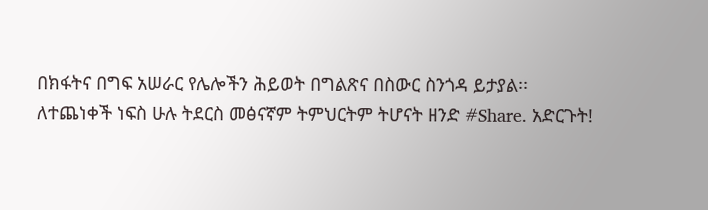በክፋትና በግፍ አሠራር የሌሎችን ሕይወት በግልጽና በስውር ስንጎዳ ይታያል፡፡
ለተጨነቀች ነፍስ ሁሉ ትደርስ መፅናኛም ትምህርትም ትሆናት ዘንድ #Share. አድርጉት!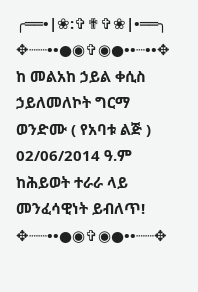╭══•|❀:✞✟✞❀|•══╮
✥┈┈••●◉✞◉●••┈••✥
ከ መልአከ ኃይል ቀሲስ ኃይለመለኮት ግርማ ወንድሙ ( የአባቱ ልጅ )
02/06/2014 ዓ.ም
ከሕይወት ተራራ ላይ መንፈሳዊነት ይብለጥ!
✥┈┈••●◉✞◉●••┈┈✥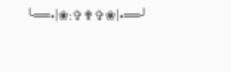╰══•|❀:✞✟✞❀|•══╯